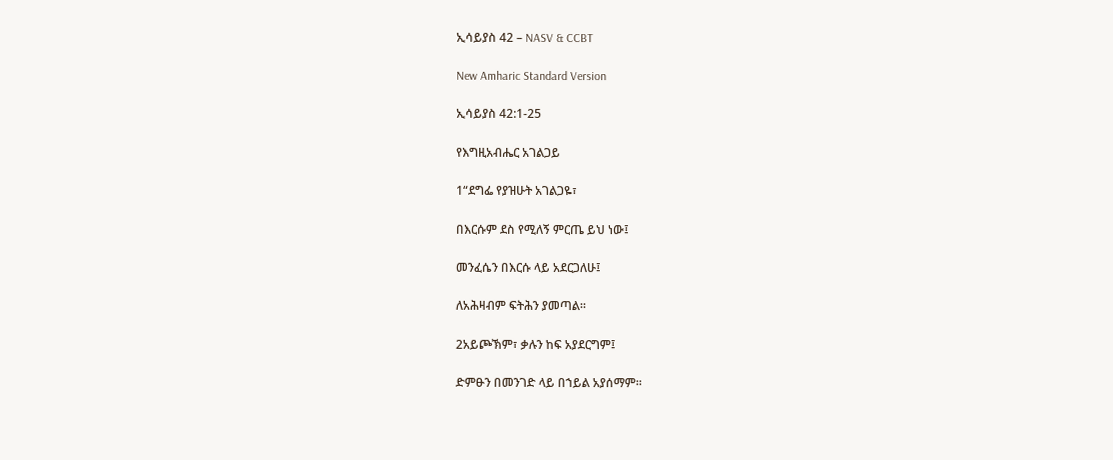ኢሳይያስ 42 – NASV & CCBT

New Amharic Standard Version

ኢሳይያስ 42:1-25

የእግዚአብሔር አገልጋይ

1“ደግፌ የያዝሁት አገልጋዬ፣

በእርሱም ደስ የሚለኝ ምርጤ ይህ ነው፤

መንፈሴን በእርሱ ላይ አደርጋለሁ፤

ለአሕዛብም ፍትሕን ያመጣል።

2አይጮኽም፣ ቃሉን ከፍ አያደርግም፤

ድምፁን በመንገድ ላይ በኀይል አያሰማም።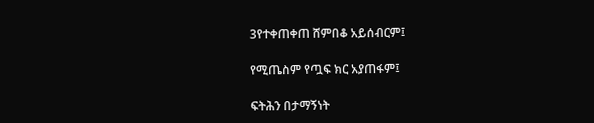3የተቀጠቀጠ ሸምበቆ አይሰብርም፤

የሚጤስም የጧፍ ክር አያጠፋም፤

ፍትሕን በታማኝነት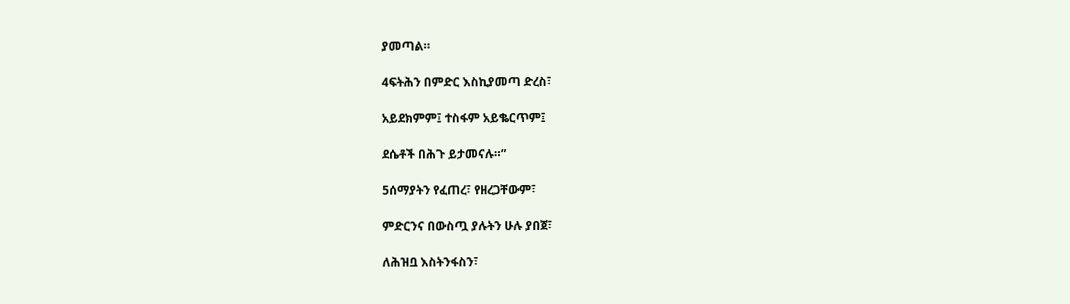ያመጣል።

4ፍትሕን በምድር እስኪያመጣ ድረስ፣

አይደክምም፤ ተስፋም አይቈርጥም፤

ደሴቶች በሕጉ ይታመናሉ።”

5ሰማያትን የፈጠረ፣ የዘረጋቸውም፣

ምድርንና በውስጧ ያሉትን ሁሉ ያበጀ፣

ለሕዝቧ እስትንፋስን፣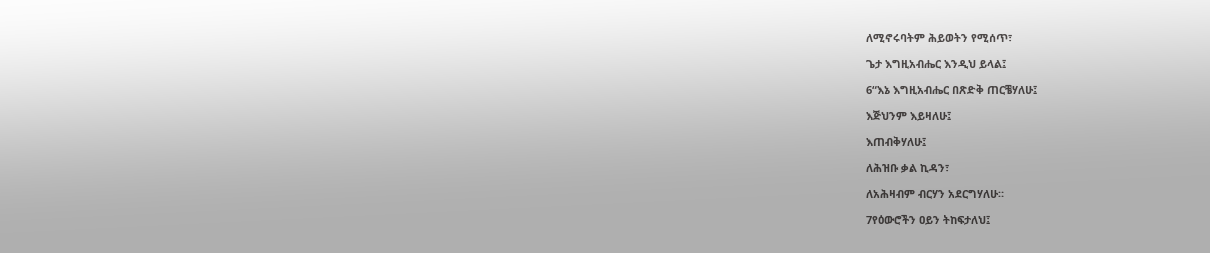ለሚኖሩባትም ሕይወትን የሚሰጥ፣

ጌታ እግዚአብሔር እንዲህ ይላል፤

6“እኔ እግዚአብሔር በጽድቅ ጠርቼሃለሁ፤

እጅህንም እይዛለሁ፤

እጠብቅሃለሁ፤

ለሕዝቡ ቃል ኪዳን፣

ለአሕዛብም ብርሃን አደርግሃለሁ።

7የዕውሮችን ዐይን ትከፍታለህ፤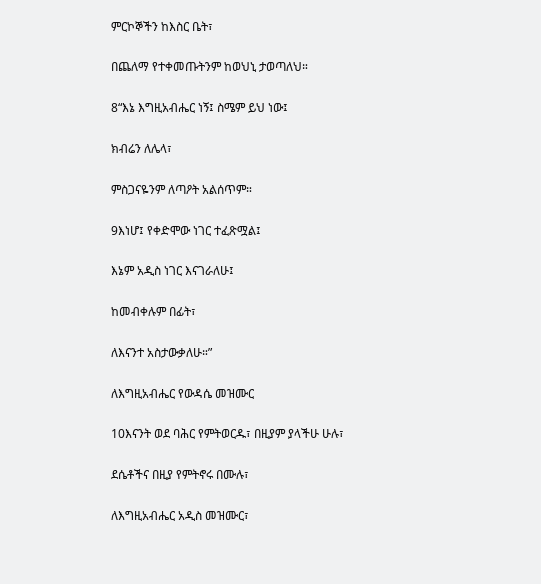ምርኮኞችን ከእስር ቤት፣

በጨለማ የተቀመጡትንም ከወህኒ ታወጣለህ።

8“እኔ እግዚአብሔር ነኝ፤ ስሜም ይህ ነው፤

ክብሬን ለሌላ፣

ምስጋናዬንም ለጣዖት አልሰጥም።

9እነሆ፤ የቀድሞው ነገር ተፈጽሟል፤

እኔም አዲስ ነገር እናገራለሁ፤

ከመብቀሉም በፊት፣

ለእናንተ አስታውቃለሁ።”

ለእግዚአብሔር የውዳሴ መዝሙር

10እናንት ወደ ባሕር የምትወርዱ፣ በዚያም ያላችሁ ሁሉ፣

ደሴቶችና በዚያ የምትኖሩ በሙሉ፣

ለእግዚአብሔር አዲስ መዝሙር፣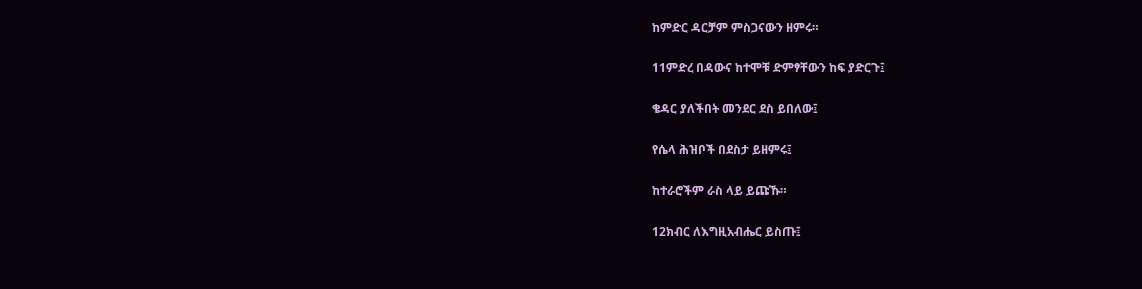ከምድር ዳርቻም ምስጋናውን ዘምሩ።

11ምድረ በዳውና ከተሞቹ ድምፃቸውን ከፍ ያድርጉ፤

ቄዳር ያለችበት መንደር ደስ ይበለው፤

የሴላ ሕዝቦች በደስታ ይዘምሩ፤

ከተራሮችም ራስ ላይ ይጩኹ።

12ክብር ለእግዚአብሔር ይስጡ፤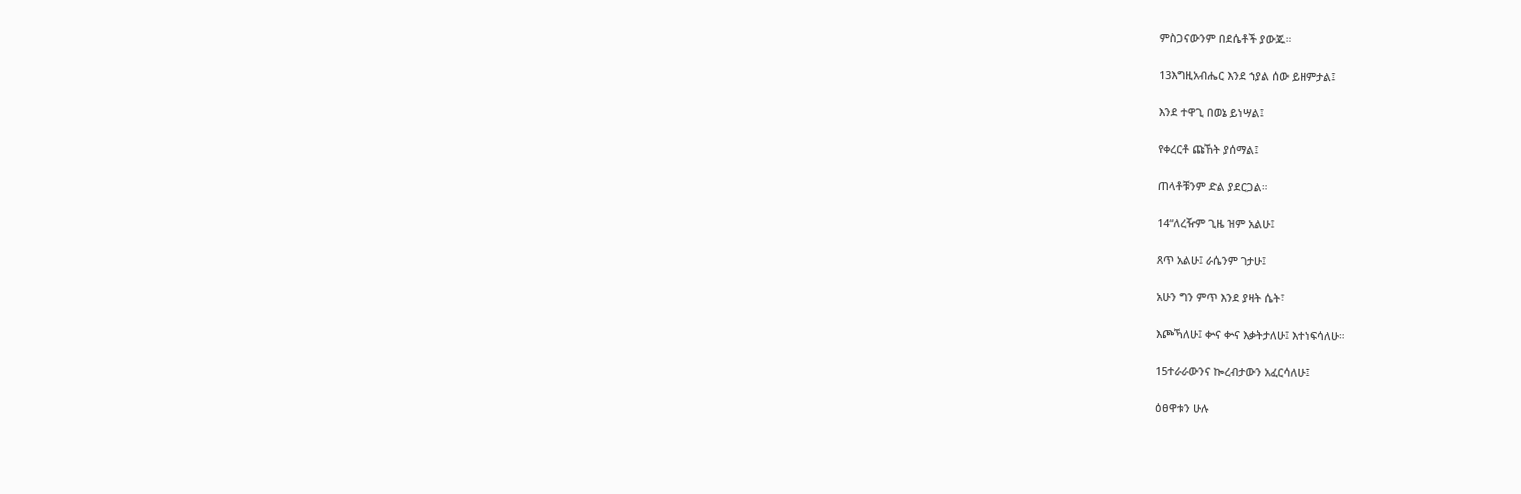ምስጋናውንም በደሴቶች ያውጁ።

13እግዚአብሔር እንደ ኀያል ሰው ይዘምታል፤

እንደ ተዋጊ በወኔ ይነሣል፤

የቀረርቶ ጩኸት ያሰማል፤

ጠላቶቹንም ድል ያደርጋል።

14“ለረዥም ጊዜ ዝም አልሁ፤

ጸጥ አልሁ፤ ራሴንም ገታሁ፤

አሁን ግን ምጥ እንደ ያዛት ሴት፣

እጮኻለሁ፤ ቍና ቍና እቃትታለሁ፤ እተነፍሳለሁ።

15ተራራውንና ኰረብታውን አፈርሳለሁ፤

ዕፀዋቱን ሁሉ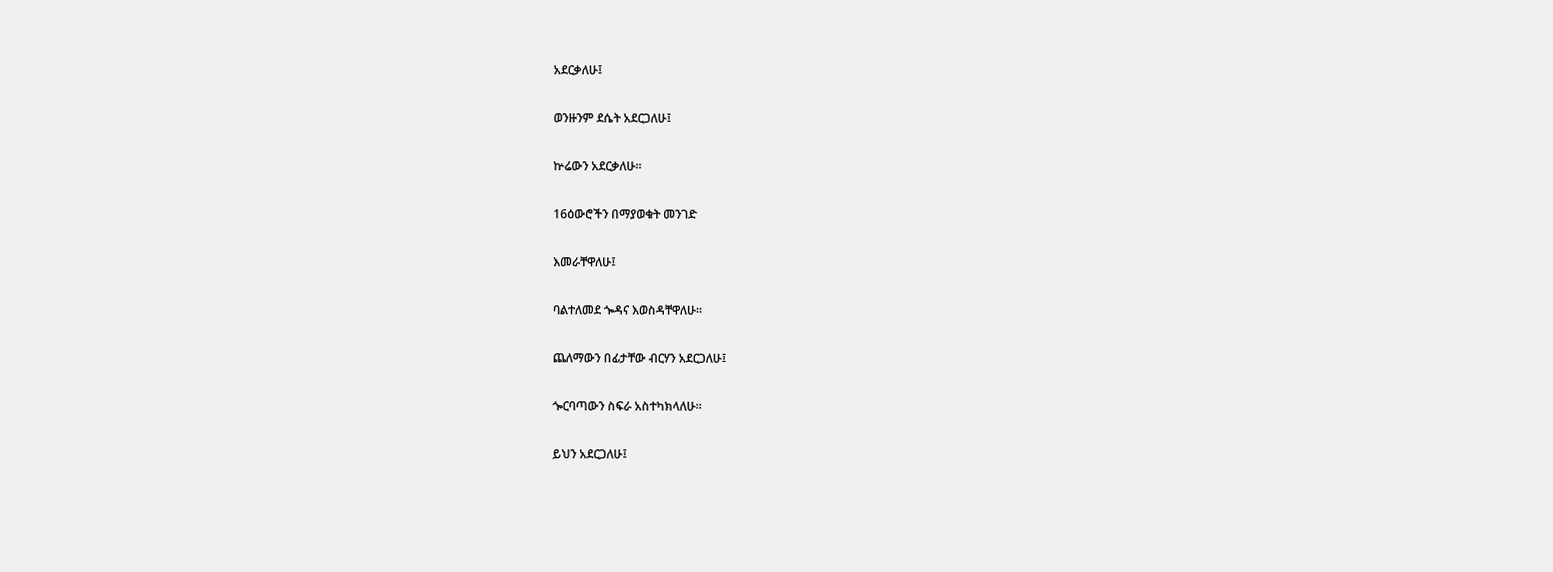አደርቃለሁ፤

ወንዙንም ደሴት አደርጋለሁ፤

ኵሬውን አደርቃለሁ።

16ዕውሮችን በማያወቁት መንገድ

እመራቸዋለሁ፤

ባልተለመደ ጐዳና እወስዳቸዋለሁ።

ጨለማውን በፊታቸው ብርሃን አደርጋለሁ፤

ጐርባጣውን ስፍራ አስተካክላለሁ።

ይህን አደርጋለሁ፤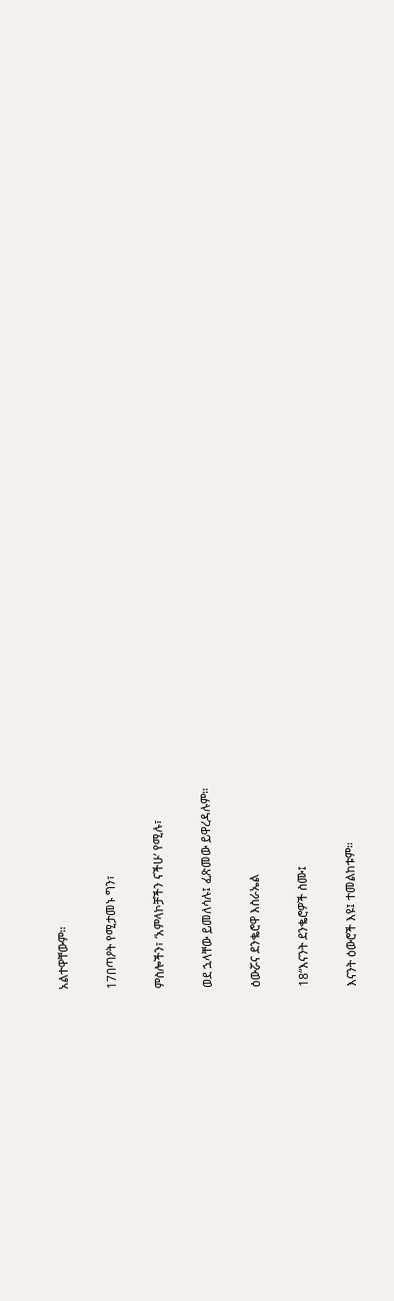አልተዋቸውም።

17በጣዖት የሚታመኑ ግን፣

ምስሎችን፣ ‘አምላኮቻችን ናችሁ’ የሚሉ፣

ወደ ኋላቸው ይመለሳሉ፤ ፈጽመው ይዋረዳሉም።

ዕውሯና ደንቈሮዋ እስራኤል

18“እናንት ደንቈሮዎች ስሙ፤

እናንት ዕውሮች እዩ፤ ተመልከቱም።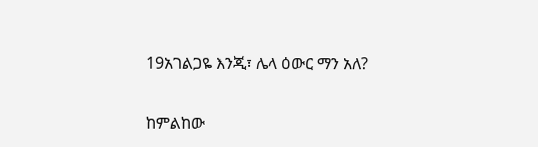19አገልጋዬ እንጂ፣ ሌላ ዕውር ማን አለ?

ከምልከው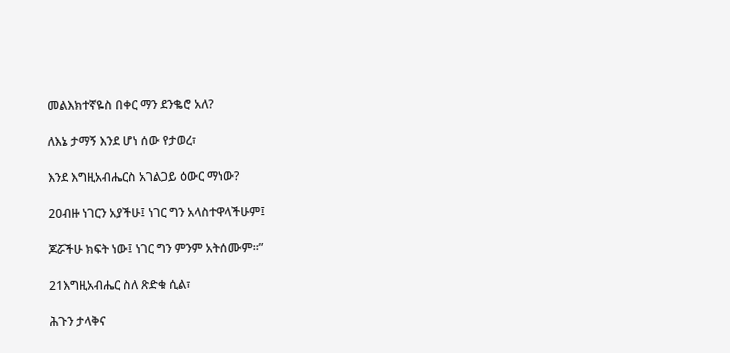መልእክተኛዬስ በቀር ማን ደንቈሮ አለ?

ለእኔ ታማኝ እንደ ሆነ ሰው የታወረ፣

እንደ እግዚአብሔርስ አገልጋይ ዕውር ማነው?

20ብዙ ነገርን አያችሁ፤ ነገር ግን አላስተዋላችሁም፤

ጆሯችሁ ክፍት ነው፤ ነገር ግን ምንም አትሰሙም።”

21እግዚአብሔር ስለ ጽድቁ ሲል፣

ሕጉን ታላቅና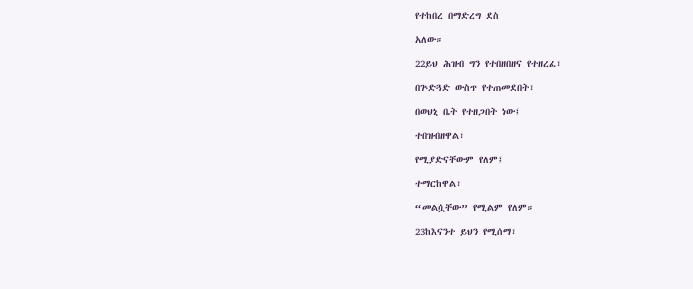የተከበረ በማድረግ ደስ

አለው።

22ይህ ሕዝብ ግን የተበዘበዘና የተዘረፈ፣

በጕድጓድ ውስጥ የተጠመደበት፣

በወህኒ ቤት የተዘጋበት ነው፤

ተበዝብዘዋል፣

የሚያድናቸውም የለም፤

ተማርከዋል፣

“መልሷቸው” የሚልም የለም።

23ከእናንተ ይህን የሚሰማ፣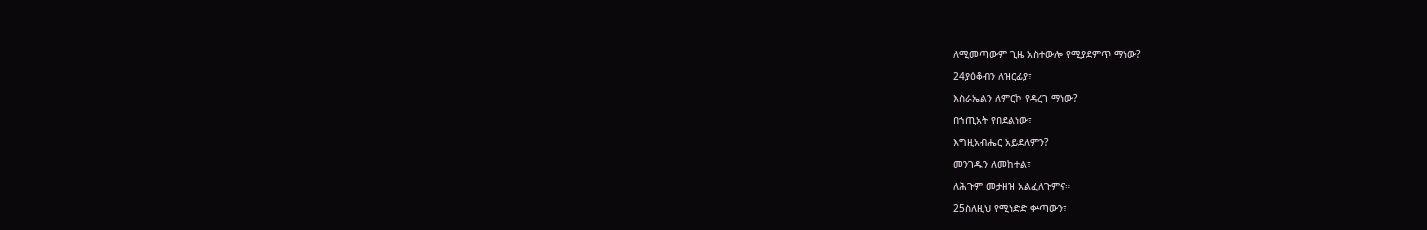ለሚመጣውም ጊዜ አስተውሎ የሚያደምጥ ማነው?

24ያዕቆብን ለዝርፊያ፣

እስራኤልን ለምርኮ የዳረገ ማነው?

በኀጢአት የበደልነው፣

እግዚአብሔር አይደለምን?

መንገዱን ለመከተል፣

ለሕጉም መታዘዝ አልፈለጉምና።

25ስለዚህ የሚነድድ ቍጣውን፣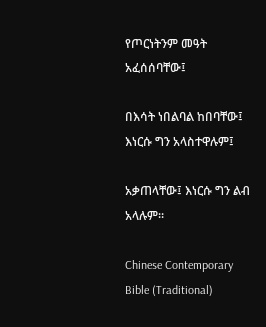የጦርነትንም መዓት አፈሰሰባቸው፤

በእሳት ነበልባል ከበባቸው፤ እነርሱ ግን አላስተዋሉም፤

አቃጠላቸው፤ እነርሱ ግን ልብ አላሉም።

Chinese Contemporary Bible (Traditional)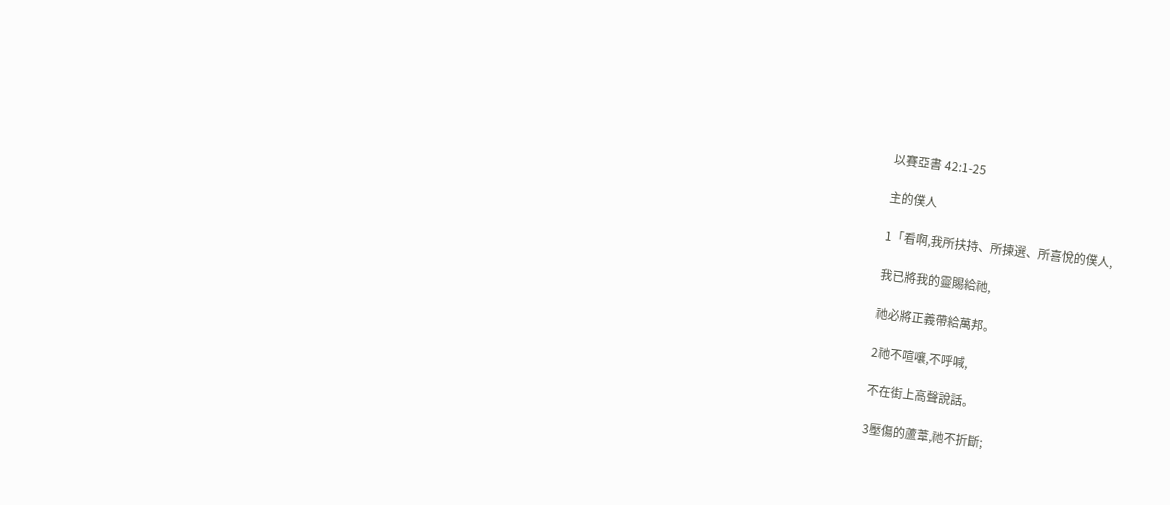以賽亞書 42:1-25

主的僕人

1「看啊,我所扶持、所揀選、所喜悅的僕人,

我已將我的靈賜給祂,

祂必將正義帶給萬邦。

2祂不喧嚷,不呼喊,

不在街上高聲說話。

3壓傷的蘆葦,祂不折斷;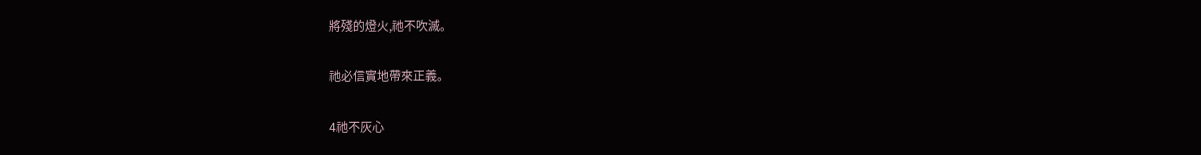將殘的燈火,祂不吹滅。

祂必信實地帶來正義。

4祂不灰心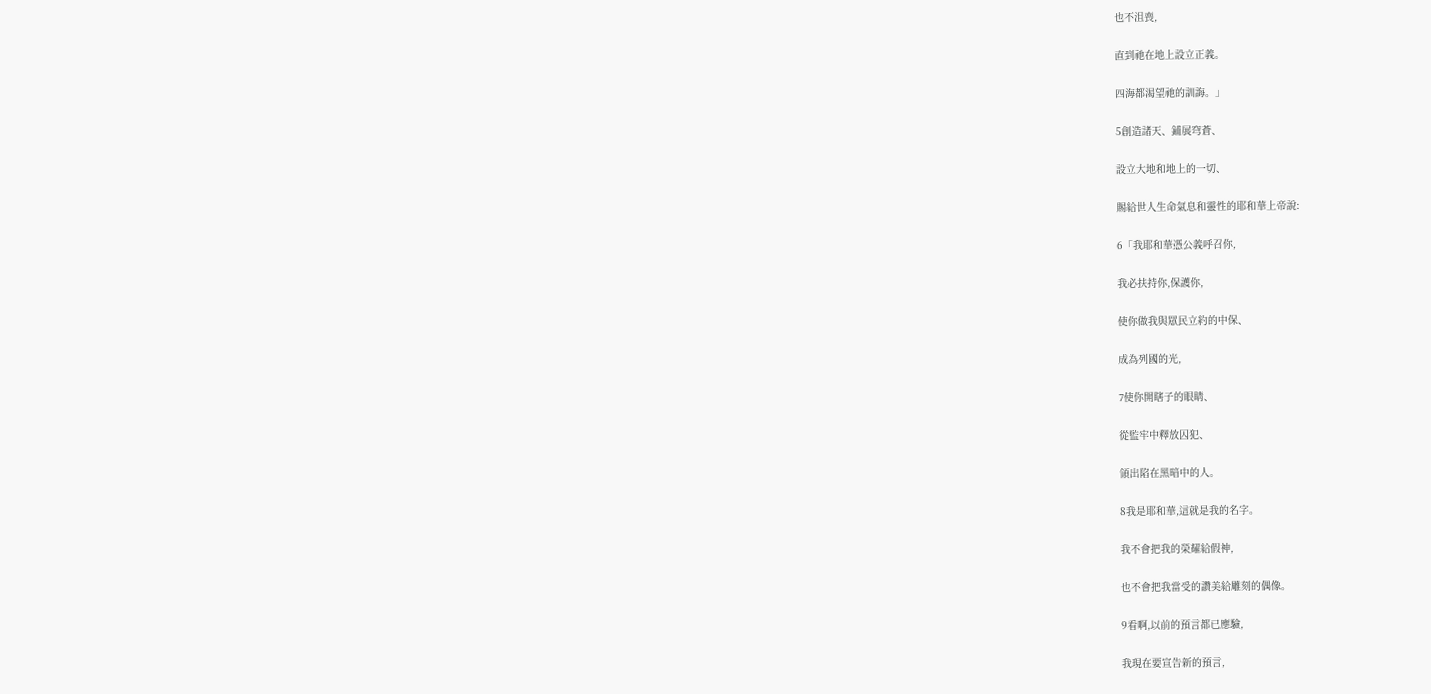也不沮喪,

直到祂在地上設立正義。

四海都渴望祂的訓誨。」

5創造諸天、鋪展穹蒼、

設立大地和地上的一切、

賜給世人生命氣息和靈性的耶和華上帝說:

6「我耶和華憑公義呼召你,

我必扶持你,保護你,

使你做我與眾民立約的中保、

成為列國的光,

7使你開瞎子的眼睛、

從監牢中釋放囚犯、

領出陷在黑暗中的人。

8我是耶和華,這就是我的名字。

我不會把我的榮耀給假神,

也不會把我當受的讚美給雕刻的偶像。

9看啊,以前的預言都已應驗,

我現在要宣告新的預言,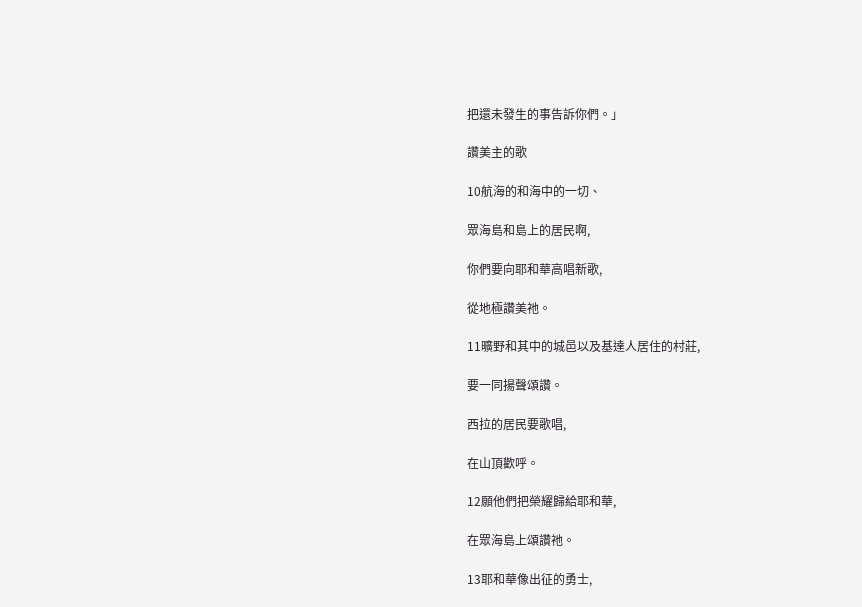把還未發生的事告訴你們。」

讚美主的歌

10航海的和海中的一切、

眾海島和島上的居民啊,

你們要向耶和華高唱新歌,

從地極讚美祂。

11曠野和其中的城邑以及基達人居住的村莊,

要一同揚聲頌讚。

西拉的居民要歌唱,

在山頂歡呼。

12願他們把榮耀歸給耶和華,

在眾海島上頌讚祂。

13耶和華像出征的勇士,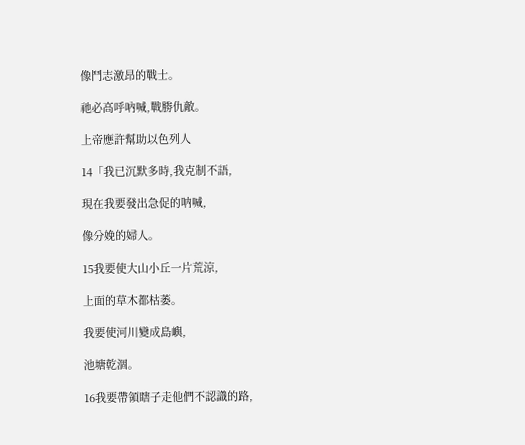像鬥志激昂的戰士。

祂必高呼吶喊,戰勝仇敵。

上帝應許幫助以色列人

14「我已沉默多時,我克制不語,

現在我要發出急促的呐喊,

像分娩的婦人。

15我要使大山小丘一片荒涼,

上面的草木都枯萎。

我要使河川變成島嶼,

池塘乾涸。

16我要帶領瞎子走他們不認識的路,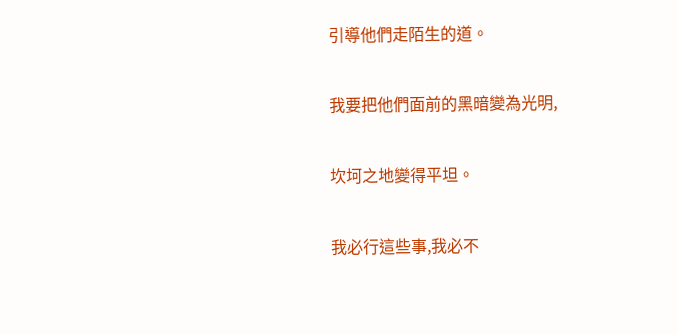引導他們走陌生的道。

我要把他們面前的黑暗變為光明,

坎坷之地變得平坦。

我必行這些事,我必不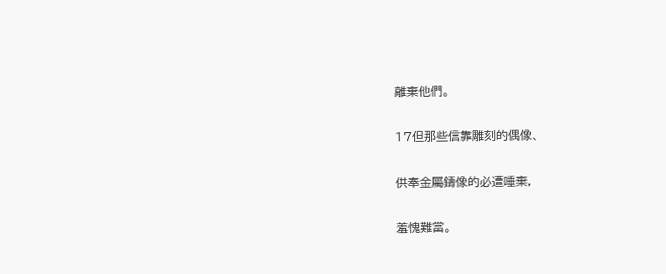離棄他們。

17但那些信靠雕刻的偶像、

供奉金屬鑄像的必遭唾棄,

羞愧難當。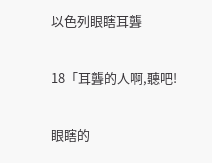以色列眼瞎耳聾

18「耳聾的人啊,聽吧!

眼瞎的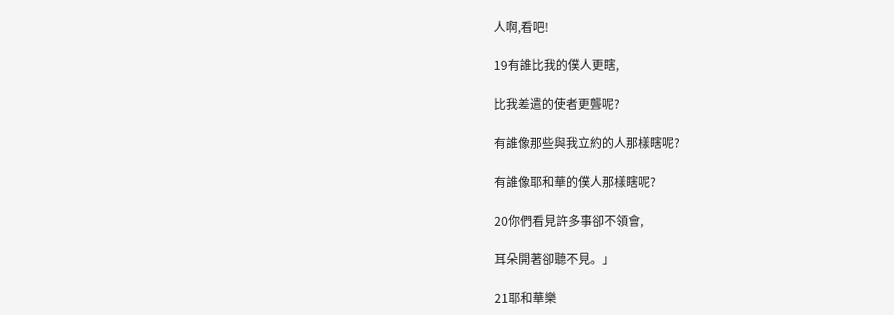人啊,看吧!

19有誰比我的僕人更瞎,

比我差遣的使者更聾呢?

有誰像那些與我立約的人那樣瞎呢?

有誰像耶和華的僕人那樣瞎呢?

20你們看見許多事卻不領會,

耳朵開著卻聽不見。」

21耶和華樂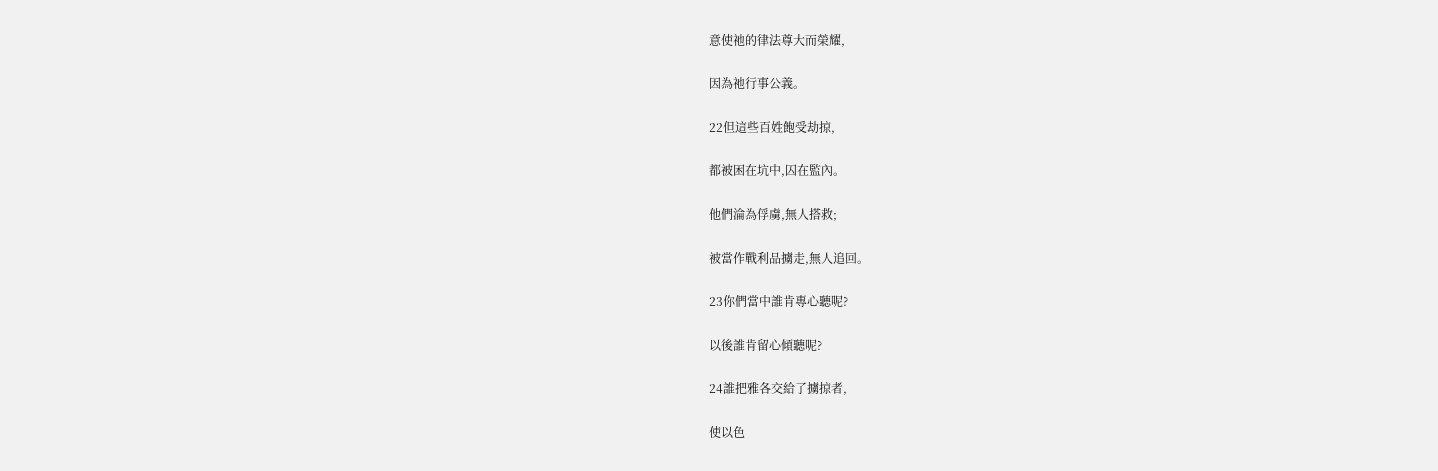意使祂的律法尊大而榮耀,

因為祂行事公義。

22但這些百姓飽受劫掠,

都被困在坑中,囚在監內。

他們淪為俘虜,無人搭救;

被當作戰利品擄走,無人追回。

23你們當中誰肯專心聽呢?

以後誰肯留心傾聽呢?

24誰把雅各交給了擄掠者,

使以色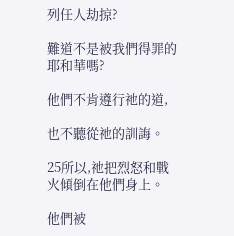列任人劫掠?

難道不是被我們得罪的耶和華嗎?

他們不肯遵行祂的道,

也不聽從祂的訓誨。

25所以,祂把烈怒和戰火傾倒在他們身上。

他們被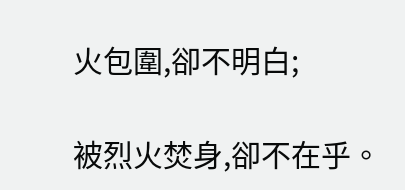火包圍,卻不明白;

被烈火焚身,卻不在乎。